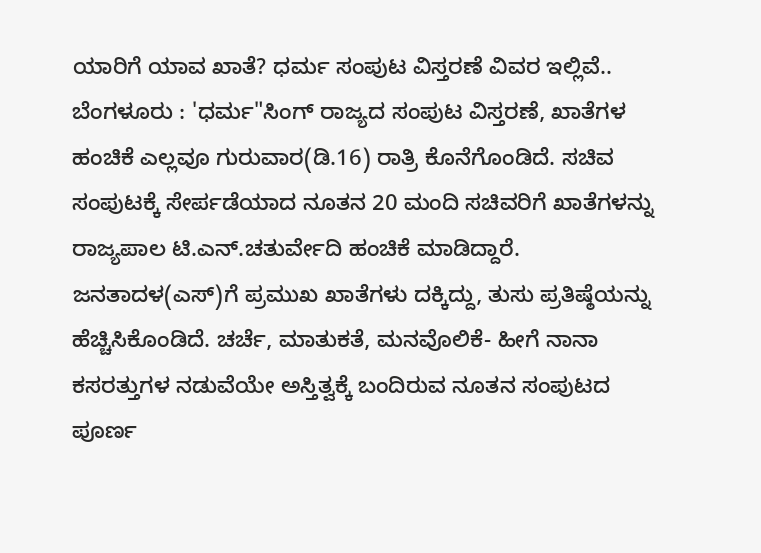ಯಾರಿಗೆ ಯಾವ ಖಾತೆ? ಧರ್ಮ ಸಂಪುಟ ವಿಸ್ತರಣೆ ವಿವರ ಇಲ್ಲಿವೆ..
ಬೆಂಗಳೂರು : 'ಧರ್ಮ"ಸಿಂಗ್ ರಾಜ್ಯದ ಸಂಪುಟ ವಿಸ್ತರಣೆ, ಖಾತೆಗಳ ಹಂಚಿಕೆ ಎಲ್ಲವೂ ಗುರುವಾರ(ಡಿ.16) ರಾತ್ರಿ ಕೊನೆಗೊಂಡಿದೆ. ಸಚಿವ ಸಂಪುಟಕ್ಕೆ ಸೇರ್ಪಡೆಯಾದ ನೂತನ 20 ಮಂದಿ ಸಚಿವರಿಗೆ ಖಾತೆಗಳನ್ನು ರಾಜ್ಯಪಾಲ ಟಿ.ಎನ್.ಚತುರ್ವೇದಿ ಹಂಚಿಕೆ ಮಾಡಿದ್ದಾರೆ.
ಜನತಾದಳ(ಎಸ್)ಗೆ ಪ್ರಮುಖ ಖಾತೆಗಳು ದಕ್ಕಿದ್ದು, ತುಸು ಪ್ರತಿಷ್ಠೆಯನ್ನು ಹೆಚ್ಚಿಸಿಕೊಂಡಿದೆ. ಚರ್ಚೆ, ಮಾತುಕತೆ, ಮನವೊಲಿಕೆ- ಹೀಗೆ ನಾನಾ ಕಸರತ್ತುಗಳ ನಡುವೆಯೇ ಅಸ್ತಿತ್ವಕ್ಕೆ ಬಂದಿರುವ ನೂತನ ಸಂಪುಟದ ಪೂರ್ಣ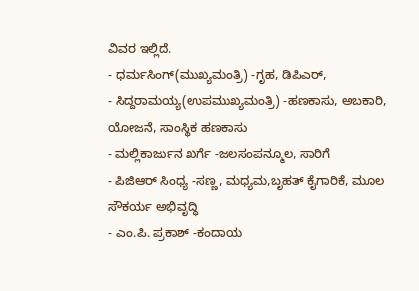ವಿವರ ಇಲ್ಲಿದೆ.
- ಧರ್ಮಸಿಂಗ್(ಮುಖ್ಯಮಂತ್ರಿ) -ಗೃಹ, ಡಿಪಿಎರ್,
- ಸಿದ್ದರಾಮಯ್ಯ(ಉಪಮುಖ್ಯಮಂತ್ರಿ) -ಹಣಕಾಸು, ಅಬಕಾರಿ, ಯೋಜನೆ, ಸಾಂಸ್ಥಿಕ ಹಣಕಾಸು
- ಮಲ್ಲಿಕಾರ್ಜುನ ಖರ್ಗೆ -ಜಲಸಂಪನ್ಮೂಲ, ಸಾರಿಗೆ
- ಪಿಜಿಆರ್ ಸಿಂಧ್ಯ -ಸಣ್ಣ, ಮಧ್ಯಮ,ಬೃಹತ್ ಕೈಗಾರಿಕೆ, ಮೂಲ ಸೌಕರ್ಯ ಅಭಿವೃದ್ಧಿ
- ಎಂ.ಪಿ. ಪ್ರಕಾಶ್ -ಕಂದಾಯ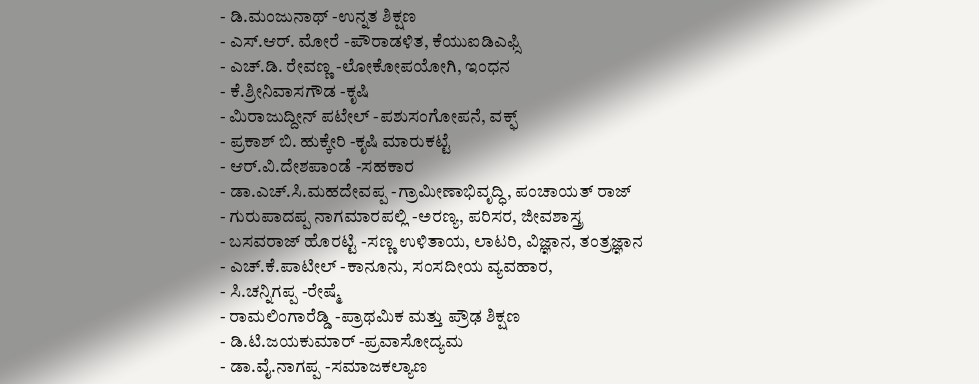- ಡಿ.ಮಂಜುನಾಥ್ -ಉನ್ನತ ಶಿಕ್ಷಣ
- ಎಸ್.ಆರ್. ಮೋರೆ -ಪೌರಾಡಳಿತ, ಕೆಯುಐಡಿಎಫ್ಸಿ
- ಎಚ್.ಡಿ. ರೇವಣ್ಣ -ಲೋಕೋಪಯೋಗಿ, ಇಂಧನ
- ಕೆ.ಶ್ರೀನಿವಾಸಗೌಡ -ಕೃಷಿ
- ಮಿರಾಜುದ್ದೀನ್ ಪಟೇಲ್ -ಪಶುಸಂಗೋಪನೆ, ವಕ್ಫ್
- ಪ್ರಕಾಶ್ ಬಿ. ಹುಕ್ಕೇರಿ -ಕೃಷಿ ಮಾರುಕಟ್ಟೆ
- ಆರ್.ವಿ.ದೇಶಪಾಂಡೆ -ಸಹಕಾರ
- ಡಾ.ಎಚ್.ಸಿ.ಮಹದೇವಪ್ಪ -ಗ್ರಾಮೀಣಾಭಿವೃದ್ಧಿ, ಪಂಚಾಯತ್ ರಾಜ್
- ಗುರುಪಾದಪ್ಪ ನಾಗಮಾರಪಲ್ಲಿ -ಅರಣ್ಯ, ಪರಿಸರ, ಜೀವಶಾಸ್ತ್ರ
- ಬಸವರಾಜ್ ಹೊರಟ್ಟಿ -ಸಣ್ಣ ಉಳಿತಾಯ, ಲಾಟರಿ, ವಿಜ್ಞಾನ, ತಂತ್ರಜ್ಞಾನ
- ಎಚ್.ಕೆ.ಪಾಟೀಲ್ -ಕಾನೂನು, ಸಂಸದೀಯ ವ್ಯವಹಾರ,
- ಸಿ.ಚನ್ನಿಗಪ್ಪ -ರೇಷ್ಮೆ
- ರಾಮಲಿಂಗಾರೆಡ್ಡಿ -ಪ್ರಾಥಮಿಕ ಮತ್ತು ಪ್ರೌಢ ಶಿಕ್ಷಣ
- ಡಿ.ಟಿ.ಜಯಕುಮಾರ್ -ಪ್ರವಾಸೋದ್ಯಮ
- ಡಾ.ವೈ.ನಾಗಪ್ಪ -ಸಮಾಜಕಲ್ಯಾಣ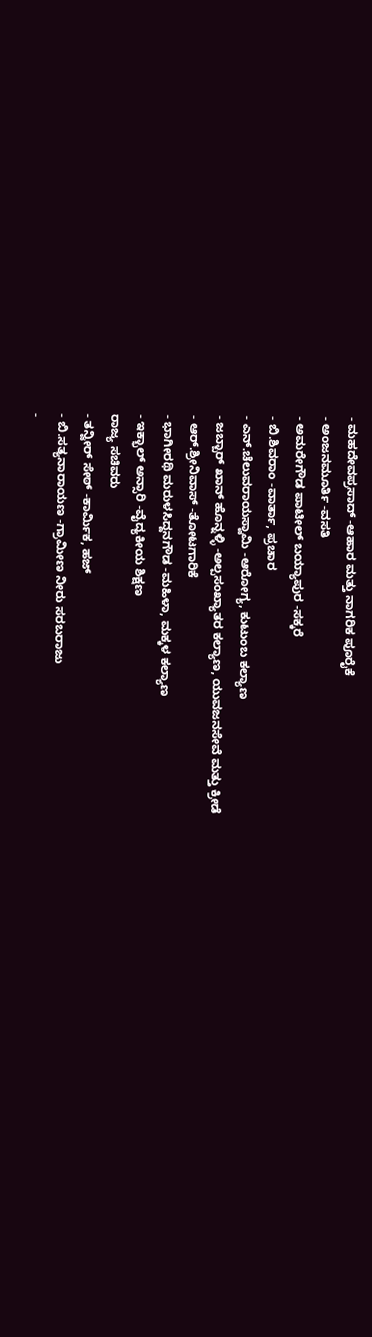- ಮಹದೇವಪ್ರಸಾದ್ -ಆಹಾರ ಮತ್ತು ನಾಗರಿಕ ಪೂರೈಕೆ
- ಅಂಜನಮೂರ್ತಿ -ವಸತಿ
- ಅಮರೇಗೌಡ ಪಾಟೀಲ್ ಬಯ್ಯಾಪುರ -ಸಕ್ಕರೆ
- ಬಿ.ಶಿವರಾಂ -ವಾರ್ತಾ, ಪ್ರಚಾರ
- ಎನ್.ಚೆಲುವರಾಯಸ್ವಾಮಿ -ಆರೋಗ್ಯ, ಕುಟುಂಬ ಕಲ್ಯಾಣ
- ಜಬ್ಬಾರ್ ಖಾನ್ ಹೊನ್ನಳ್ಳಿ -ಅಲ್ಪಸಂಖ್ಯಾತರ ಕಲ್ಯಾಣ, ಯುವಜನಸೇವೆ ಮತ್ತು ಕ್ರೀಡೆ
- ಆರ್.ಶ್ರೀನಿವಾಸ್ -ತೋಟಗಾರಿಕೆ
- ಭಾಗೀರಥಿ ಮರುಳಸಿದ್ದನಗೌಡ -ಮಹಿಳಾ, ಮಕ್ಕಳ ಕಲ್ಯಾಣ
- ಇಕ್ಭಾಲ್ ಅನ್ಸಾರಿ -ವೈದ್ಯಕೀಯ ಶಿಕ್ಷಣ
ರಾಜ್ಯ ಸಚಿವರು
- ತನ್ವೀರ್ ಸೇಠ್ -ಕಾರ್ಮಿಕ, ಹಜ್
- ಬಿ.ಸತ್ಯನಾರಾಯಣ -ಗ್ರಾಮೀಣ ನೀರು ಸರಬರಾಜು
-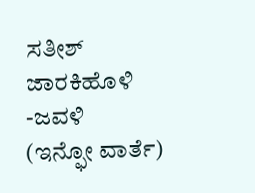ಸತೀಶ್ ಜಾರಕಿಹೊಳಿ -ಜವಳಿ
(ಇನ್ಫೋ ವಾರ್ತೆ)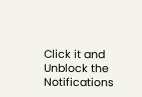Click it and Unblock the Notifications